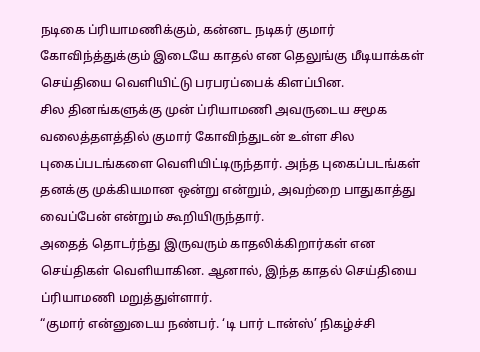நடிகை ப்ரியாமணிக்கும், கன்னட நடிகர் குமார் கோவிந்த்துக்கும் இடையே காதல் என தெலுங்கு மீடியாக்கள் செய்தியை வெளியிட்டு பரபரப்பைக் கிளப்பின.
சில தினங்களுக்கு முன் ப்ரியாமணி அவருடைய சமூக வலைத்தளத்தில் குமார் கோவிந்துடன் உள்ள சில புகைப்படங்களை வெளியிட்டிருந்தார். அந்த புகைப்படங்கள் தனக்கு முக்கியமான ஒன்று என்றும், அவற்றை பாதுகாத்து வைப்பேன் என்றும் கூறியிருந்தார்.
அதைத் தொடர்ந்து இருவரும் காதலிக்கிறார்கள் என செய்திகள் வெளியாகின. ஆனால், இந்த காதல் செய்தியை ப்ரியாமணி மறுத்துள்ளார்.
“குமார் என்னுடைய நண்பர். ‘டி பார் டான்ஸ்’ நிகழ்ச்சி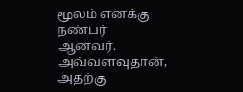மூலம் எனக்கு நண்பர் ஆனவர். அவ்வளவுதான், அதற்கு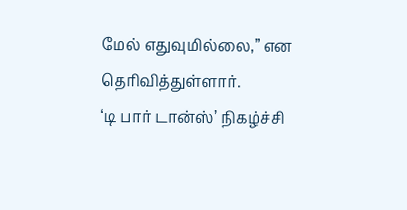மேல் எதுவுமில்லை,” என தெரிவித்துள்ளார்.
‘டி பார் டான்ஸ்’ நிகழ்ச்சி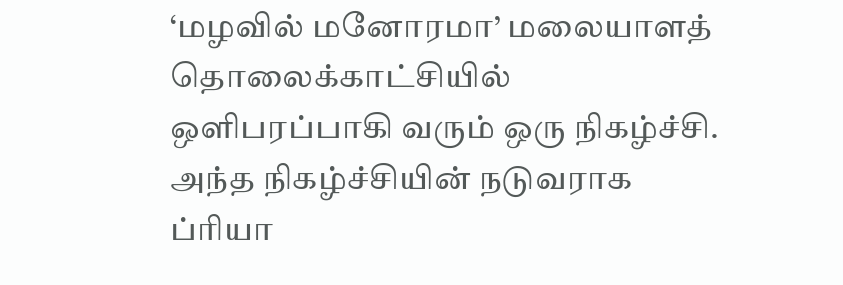‘மழவில் மனோரமா’ மலையாளத் தொலைக்காட்சியில் ஒளிபரப்பாகி வரும் ஒரு நிகழ்ச்சி. அந்த நிகழ்ச்சியின் நடுவராக ப்ரியா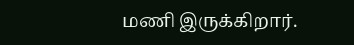மணி இருக்கிறார்.